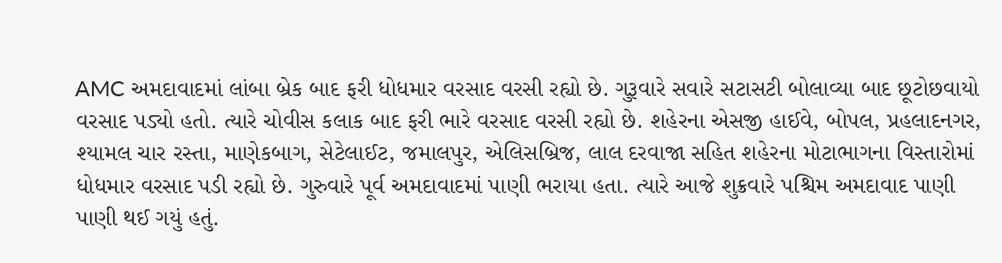AMC અમદાવાદમાં લાંબા બ્રેક બાદ ફરી ધોધમાર વરસાદ વરસી રહ્યો છે. ગુરૂવારે સવારે સટાસટી બોલાવ્યા બાદ છૂટોછવાયો વરસાદ પડ્યો હતો. ત્યારે ચોવીસ કલાક બાદ ફરી ભારે વરસાદ વરસી રહ્યો છે. શહેરના એસજી હાઈવે, બોપલ, પ્રહલાદનગર, શ્યામલ ચાર રસ્તા, માણેકબાગ, સેટેલાઈટ, જમાલપુર, એલિસબ્રિજ, લાલ દરવાજા સહિત શહેરના મોટાભાગના વિસ્તારોમાં ધોધમાર વરસાદ પડી રહ્યો છે. ગુરુવારે પૂર્વ અમદાવાદમાં પાણી ભરાયા હતા. ત્યારે આજે શુક્રવારે પશ્ચિમ અમદાવાદ પાણી પાણી થઈ ગયું હતું.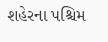શહેરના પશ્ચિમ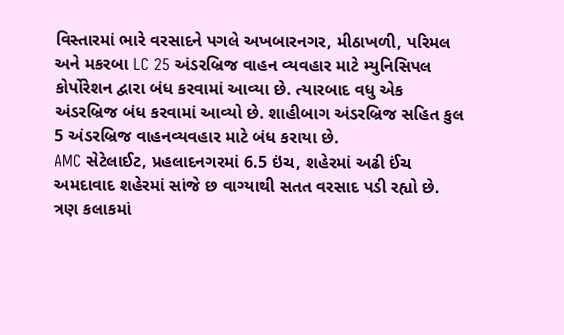વિસ્તારમાં ભારે વરસાદને પગલે અખબારનગર, મીઠાખળી, પરિમલ અને મકરબા LC 25 અંડરબ્રિજ વાહન વ્યવહાર માટે મ્યુનિસિપલ કોર્પોરેશન દ્વારા બંધ કરવામાં આવ્યા છે. ત્યારબાદ વધુ એક અંડરબ્રિજ બંધ કરવામાં આવ્યો છે. શાહીબાગ અંડરબ્રિજ સહિત કુલ 5 અંડરબ્રિજ વાહનવ્યવહાર માટે બંધ કરાયા છે.
AMC સેટેલાઈટ, પ્રહલાદનગરમાં 6.5 ઇંચ, શહેરમાં અઢી ઈંચ
અમદાવાદ શહેરમાં સાંજે છ વાગ્યાથી સતત વરસાદ પડી રહ્યો છે. ત્રણ કલાકમાં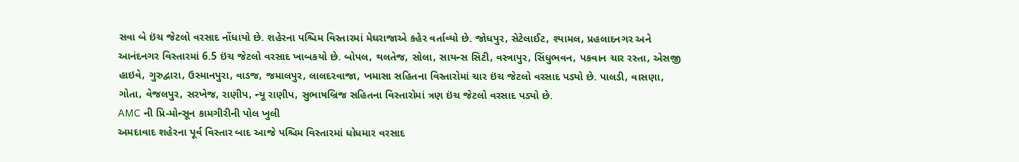સવા બે ઇંચ જેટલો વરસાદ નોંધાયો છે. શહેરના પશ્ચિમ વિસ્તારમાં મેઘરાજાએ કહેર વર્તાવ્યો છે. જોધપુર, સેટેલાઈટ, શ્યામલ, પ્રહલાદનગર અને આનંદનગર વિસ્તારમાં 6.5 ઇંચ જેટલો વરસાદ ખાબકયો છે. બોપલ, થલતેજ, સોલા, સાયન્સ સિટી, વસ્ત્રાપુર, સિંધુભવન, પકવાન ચાર રસ્તા, એસજી હાઇવે, ગુરુદ્વારા, ઉસ્માનપુરા, વાડજ, જમાલપુર, લાલદરવાજા, ખમાસા સહિતના વિસ્તારોમાં ચાર ઇંચ જેટલો વરસાદ પડ્યો છે. પાલડી, વાસણા, ગોતા, વેજલપુર, સરખેજ, રાણીપ, ન્યૂ રાણીપ, સુભાષબ્રિજ સહિતના વિસ્તારોમાં ત્રણ ઇંચ જેટલો વરસાદ પડ્યો છે.
AMC ની પ્રિ-મોન્સૂન કામગીરીની પોલ ખુલી
અમદાવાદ શહેરના પૂર્વ વિસ્તાર બાદ આજે પશ્ચિમ વિસ્તારમાં ધોધમાર વરસાદ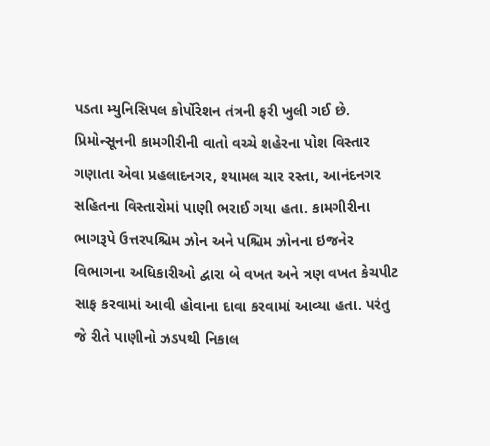પડતા મ્યુનિસિપલ કોર્પોરેશન તંત્રની ફરી ખુલી ગઈ છે. પ્રિમોન્સૂનની કામગીરીની વાતો વચ્ચે શહેરના પોશ વિસ્તાર ગણાતા એવા પ્રહલાદનગર, શ્યામલ ચાર રસ્તા, આનંદનગર સહિતના વિસ્તારોમાં પાણી ભરાઈ ગયા હતા. કામગીરીના ભાગરૂપે ઉત્તરપશ્ચિમ ઝોન અને પશ્ચિમ ઝોનના ઇજનેર વિભાગના અધિકારીઓ દ્વારા બે વખત અને ત્રણ વખત કેચપીટ સાફ કરવામાં આવી હોવાના દાવા કરવામાં આવ્યા હતા. પરંતુ જે રીતે પાણીનો ઝડપથી નિકાલ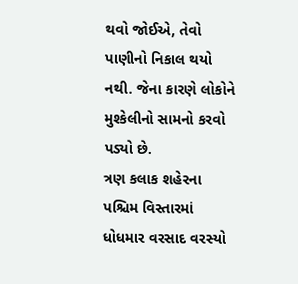થવો જોઈએ, તેવો પાણીનો નિકાલ થયો નથી. જેના કારણે લોકોને મુશ્કેલીનો સામનો કરવો પડ્યો છે.
ત્રણ કલાક શહેરના પશ્ચિમ વિસ્તારમાં ધોધમાર વરસાદ વરસ્યો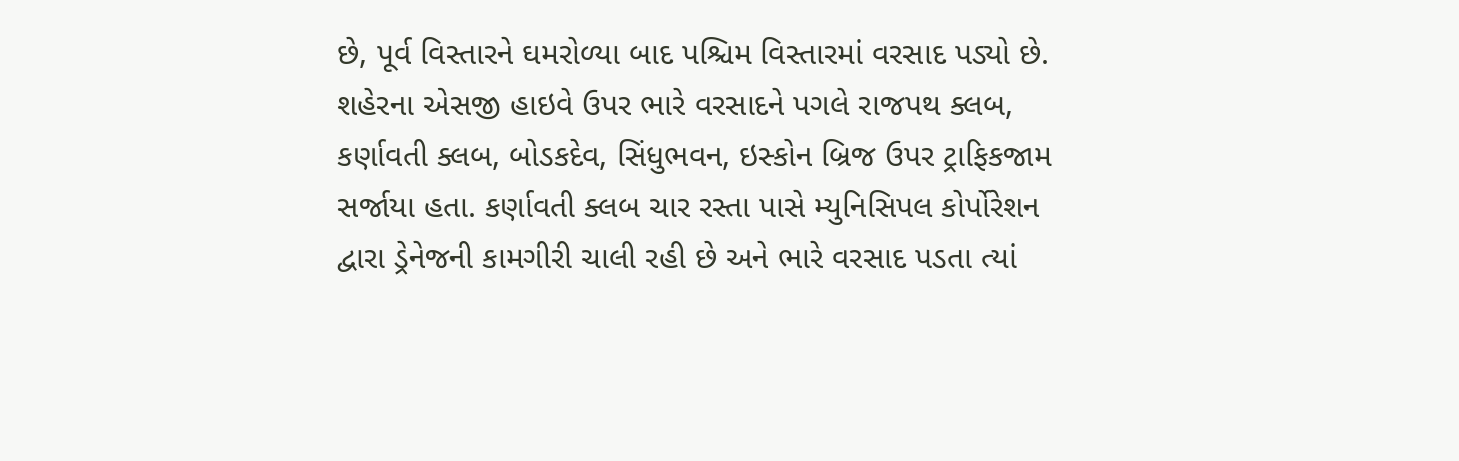છે, પૂર્વ વિસ્તારને ઘમરોળ્યા બાદ પશ્ચિમ વિસ્તારમાં વરસાદ પડ્યો છે. શહેરના એસજી હાઇવે ઉપર ભારે વરસાદને પગલે રાજપથ ક્લબ, કર્ણાવતી ક્લબ, બોડકદેવ, સિંધુભવન, ઇસ્કોન બ્રિજ ઉપર ટ્રાફિકજામ સર્જાયા હતા. કર્ણાવતી ક્લબ ચાર રસ્તા પાસે મ્યુનિસિપલ કોર્પોરેશન દ્વારા ડ્રેનેજની કામગીરી ચાલી રહી છે અને ભારે વરસાદ પડતા ત્યાં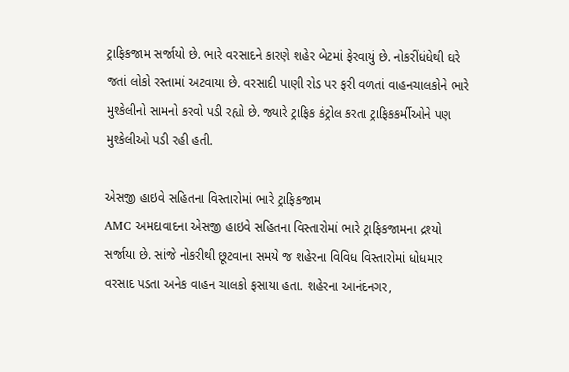ટ્રાફિકજામ સર્જાયો છે. ભારે વરસાદને કારણે શહેર બેટમાં ફેરવાયું છે. નોકરીંધંધેથી ઘરે જતાં લોકો રસ્તામાં અટવાયા છે. વરસાદી પાણી રોડ પર ફરી વળતાં વાહનચાલકોને ભારે મુશ્કેલીનો સામનો કરવો પડી રહ્યો છે. જ્યારે ટ્રાફિક કંટ્રોલ કરતા ટ્રાફિકકર્મીઓને પણ મુશ્કેલીઓ પડી રહી હતી.

એસજી હાઇવે સહિતના વિસ્તારોમાં ભારે ટ્રાફિકજામ
AMC અમદાવાદના એસજી હાઇવે સહિતના વિસ્તારોમાં ભારે ટ્રાફિકજામના દ્રશ્યો સર્જાયા છે. સાંજે નોકરીથી છૂટવાના સમયે જ શહેરના વિવિધ વિસ્તારોમાં ધોધમાર વરસાદ પડતા અનેક વાહન ચાલકો ફસાયા હતા. શહેરના આનંદનગર,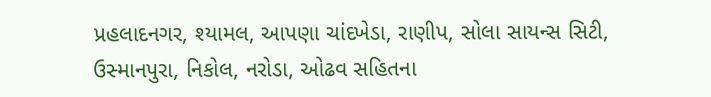પ્રહલાદનગર, શ્યામલ, આપણા ચાંદખેડા, રાણીપ, સોલા સાયન્સ સિટી, ઉસ્માનપુરા, નિકોલ, નરોડા, ઓઢવ સહિતના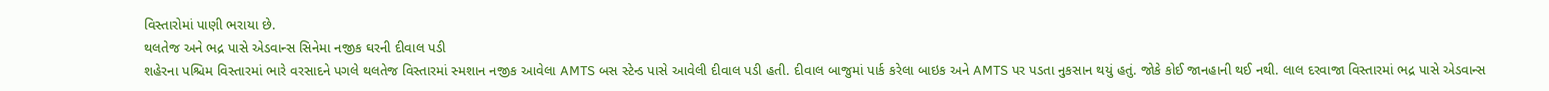વિસ્તારોમાં પાણી ભરાયા છે.
થલતેજ અને ભદ્ર પાસે એડવાન્સ સિનેમા નજીક ઘરની દીવાલ પડી
શહેરના પશ્ચિમ વિસ્તારમાં ભારે વરસાદને પગલે થલતેજ વિસ્તારમાં સ્મશાન નજીક આવેલા AMTS બસ સ્ટેન્ડ પાસે આવેલી દીવાલ પડી હતી. દીવાલ બાજુમાં પાર્ક કરેલા બાઇક અને AMTS પર પડતા નુકસાન થયું હતું. જોકે કોઈ જાનહાની થઈ નથી. લાલ દરવાજા વિસ્તારમાં ભદ્ર પાસે એડવાન્સ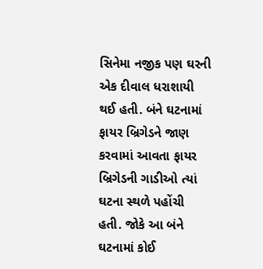સિનેમા નજીક પણ ઘરની એક દીવાલ ધરાશાયી થઈ હતી. બંને ઘટનામાં ફાયર બ્રિગેડને જાણ કરવામાં આવતા ફાયર બ્રિગેડની ગાડીઓ ત્યાં ઘટના સ્થળે પહોંચી હતી. જોકે આ બંને ઘટનામાં કોઈ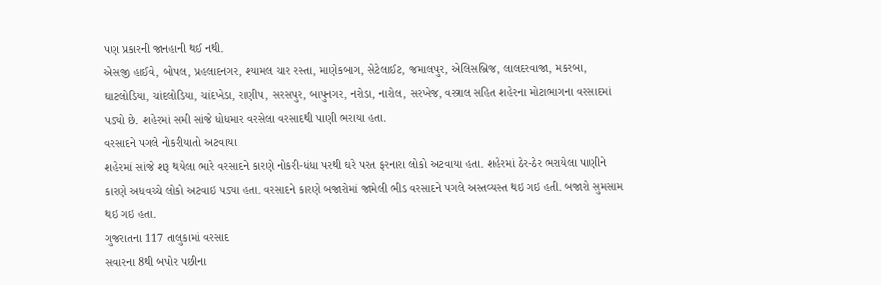પણ પ્રકારની જાનહાની થઈ નથી.
એસજી હાઈવે, બોપલ, પ્રહલાદનગર, શ્યામલ ચાર રસ્તા, માણેકબાગ, સેટેલાઈટ, જમાલપુર, એલિસબ્રિજ, લાલદરવાજા, મકરબા, ઘાટલોડિયા, ચાંદલોડિયા, ચાંદખેડા, રાણીપ, સરસપુર, બાપુનગર, નરોડા, નારોલ, સરખેજ, વસ્ત્રાલ સહિત શહેરના મોટાભાગના વરસાદમાં પડ્યો છે. શહેરમાં સમી સાંજે ધોધમાર વરસેલા વરસાદથી પાણી ભરાયા હતા.
વરસાદને પગલે નોકરીયાતો અટવાયા
શહેરમાં સાંજે શરૂ થયેલા ભારે વરસાદને કારણે નોકરી-ધંધા પરથી ઘરે પરત ફરનારા લોકો અટવાયા હતા. શહેરમાં ઠેર-ઠેર ભરાયેલા પાણીને કારણે અધવચ્ચે લોકો અટવાઇ પડ્યા હતા. વરસાદને કારણે બજારોમાં જામેલી ભીડ વરસાદને પગલે અસ્તવ્યસ્ત થઇ ગઇ હતી. બજારો સુમસામ થઇ ગઇ હતા.
ગુજરાતના 117 તાલુકામાં વરસાદ
સવારના 8થી બપોર પછીના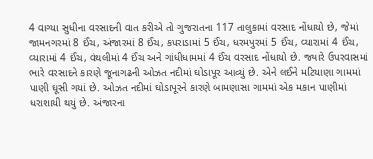4 વાગ્યા સુધીના વરસાદની વાત કરીએ તો ગુજરાતના 117 તાલુકામાં વરસાદ નોંધાયો છે, જેમાં જામનગરમાં 8 ઈંચ, અંજારમાં 8 ઈંચ, કપરાડામાં 5 ઈંચ, ધરમપુરમાં 5 ઈંચ, વ્યારામાં 4 ઈંચ, વ્યારામાં 4 ઈંચ, વંથલીમાં 4 ઈંચ અને ગાંધીધામમાં 4 ઈંચ વરસાદ નોંધાયો છે. જ્યારે ઉપરવાસમાં ભારે વરસાદને કારણે જૂનાગઢની ઓઝત નદીમાં ઘોડાપૂર આવ્યું છે. એને લઈને મટિયાણા ગામમાં પાણી ઘૂસી ગયાં છે. ઓઝત નદીમાં ઘોડાપૂરને કારણે બામણાસા ગામમાં એક મકાન પાણીમાં ધરાશાયી થયું છે. અંજારના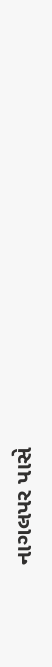નાગલપર પાસે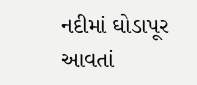નદીમાં ઘોડાપૂર આવતાં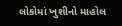લોકોમાં ખુશીનો માહોલ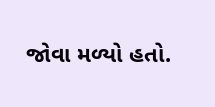જોવા મળ્યો હતો.